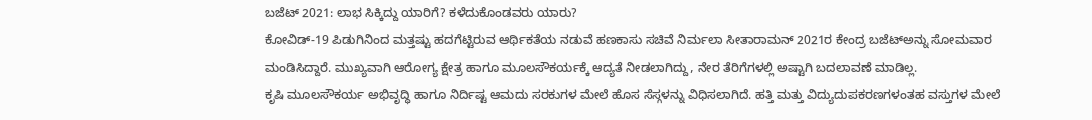ಬಜೆಟ್ 2021: ಲಾಭ ಸಿಕ್ಕಿದ್ದು ಯಾರಿಗೆ? ಕಳೆದುಕೊಂಡವರು ಯಾರು?
ಕೋವಿಡ್-19 ಪಿಡುಗಿನಿಂದ ಮತ್ತಷ್ಟು ಹದಗೆಟ್ಟಿರುವ ಆರ್ಥಿಕತೆಯ ನಡುವೆ ಹಣಕಾಸು ಸಚಿವೆ ನಿರ್ಮಲಾ ಸೀತಾರಾಮನ್ 2021ರ ಕೇಂದ್ರ ಬಜೆಟ್ಅನ್ನು ಸೋಮವಾರ ಮಂಡಿಸಿದ್ದಾರೆ. ಮುಖ್ಯವಾಗಿ ಆರೋಗ್ಯ ಕ್ಷೇತ್ರ ಹಾಗೂ ಮೂಲಸೌಕರ್ಯಕ್ಕೆ ಆದ್ಯತೆ ನೀಡಲಾಗಿದ್ದು, ನೇರ ತೆರಿಗೆಗಳಲ್ಲಿ ಅಷ್ಟಾಗಿ ಬದಲಾವಣೆ ಮಾಡಿಲ್ಲ.
ಕೃಷಿ ಮೂಲಸೌಕರ್ಯ ಅಭಿವೃದ್ಧಿ ಹಾಗೂ ನಿರ್ದಿಷ್ಟ ಆಮದು ಸರಕುಗಳ ಮೇಲೆ ಹೊಸ ಸೆಸ್ಗಳನ್ನು ವಿಧಿಸಲಾಗಿದೆ. ಹತ್ತಿ ಮತ್ತು ವಿದ್ಯುದುಪಕರಣಗಳಂತಹ ವಸ್ತುಗಳ ಮೇಲೆ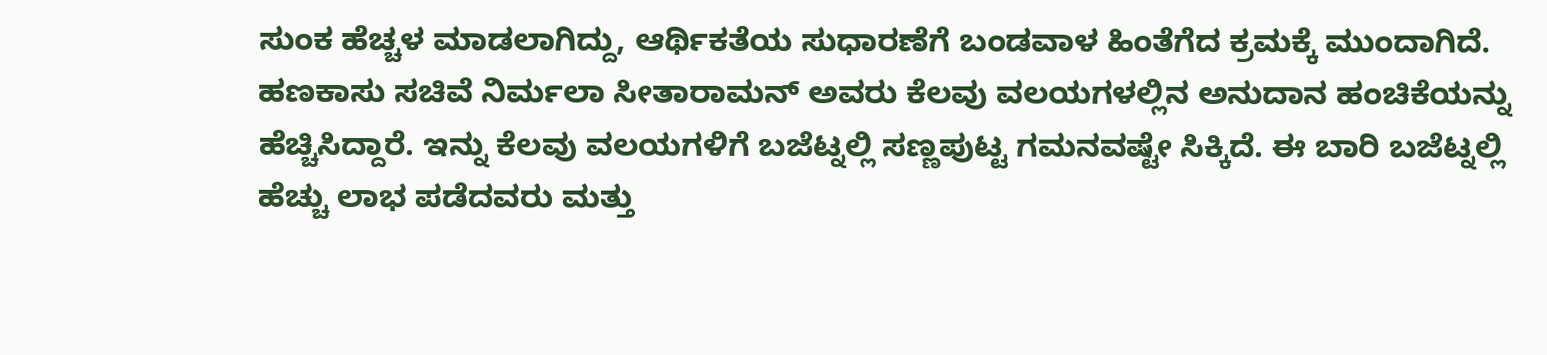ಸುಂಕ ಹೆಚ್ಚಳ ಮಾಡಲಾಗಿದ್ದು, ಆರ್ಥಿಕತೆಯ ಸುಧಾರಣೆಗೆ ಬಂಡವಾಳ ಹಿಂತೆಗೆದ ಕ್ರಮಕ್ಕೆ ಮುಂದಾಗಿದೆ.
ಹಣಕಾಸು ಸಚಿವೆ ನಿರ್ಮಲಾ ಸೀತಾರಾಮನ್ ಅವರು ಕೆಲವು ವಲಯಗಳಲ್ಲಿನ ಅನುದಾನ ಹಂಚಿಕೆಯನ್ನು ಹೆಚ್ಚಿಸಿದ್ದಾರೆ. ಇನ್ನು ಕೆಲವು ವಲಯಗಳಿಗೆ ಬಜೆಟ್ನಲ್ಲಿ ಸಣ್ಣಪುಟ್ಟ ಗಮನವಷ್ಟೇ ಸಿಕ್ಕಿದೆ. ಈ ಬಾರಿ ಬಜೆಟ್ನಲ್ಲಿ ಹೆಚ್ಚು ಲಾಭ ಪಡೆದವರು ಮತ್ತು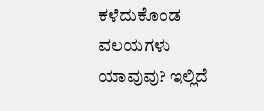ಕಳೆದುಕೊಂಡ ವಲಯಗಳು ಯಾವುವು? ಇಲ್ಲಿದೆ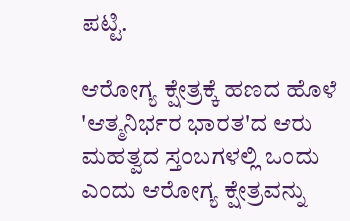ಪಟ್ಟಿ.

ಆರೋಗ್ಯ ಕ್ಷೇತ್ರಕ್ಕೆ ಹಣದ ಹೊಳೆ
'ಆತ್ಮನಿರ್ಭರ ಭಾರತ'ದ ಆರು ಮಹತ್ವದ ಸ್ತಂಬಗಳಲ್ಲಿ ಒಂದು ಎಂದು ಆರೋಗ್ಯ ಕ್ಷೇತ್ರವನ್ನು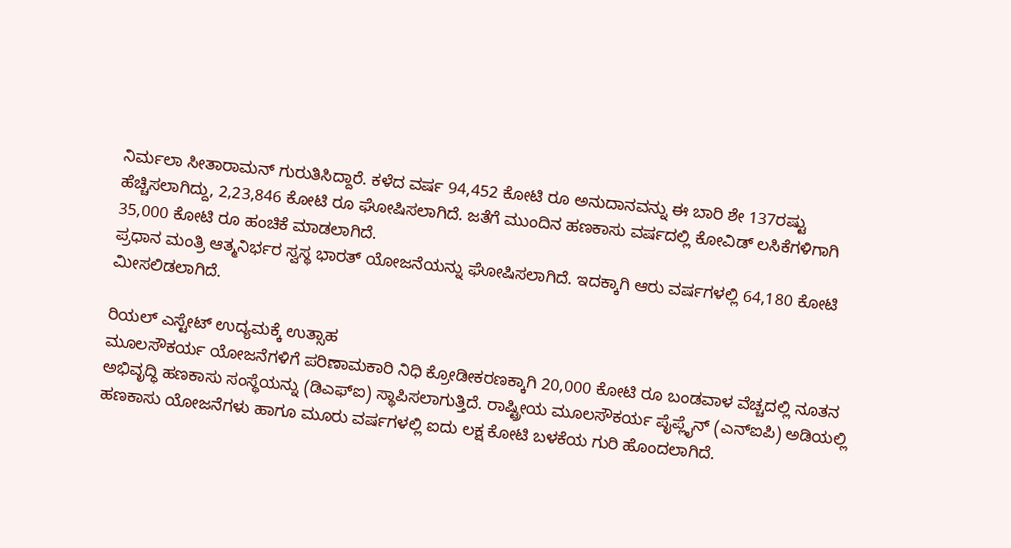ನಿರ್ಮಲಾ ಸೀತಾರಾಮನ್ ಗುರುತಿಸಿದ್ದಾರೆ. ಕಳೆದ ವರ್ಷ 94,452 ಕೋಟಿ ರೂ ಅನುದಾನವನ್ನು ಈ ಬಾರಿ ಶೇ 137ರಷ್ಟು ಹೆಚ್ಚಿಸಲಾಗಿದ್ದು, 2,23,846 ಕೋಟಿ ರೂ ಘೋಷಿಸಲಾಗಿದೆ. ಜತೆಗೆ ಮುಂದಿನ ಹಣಕಾಸು ವರ್ಷದಲ್ಲಿ ಕೋವಿಡ್ ಲಸಿಕೆಗಳಿಗಾಗಿ 35,000 ಕೋಟಿ ರೂ ಹಂಚಿಕೆ ಮಾಡಲಾಗಿದೆ.
ಪ್ರಧಾನ ಮಂತ್ರಿ ಆತ್ಮನಿರ್ಭರ ಸ್ವಸ್ಥ ಭಾರತ್ ಯೋಜನೆಯನ್ನು ಘೋಷಿಸಲಾಗಿದೆ. ಇದಕ್ಕಾಗಿ ಆರು ವರ್ಷಗಳಲ್ಲಿ 64,180 ಕೋಟಿ ಮೀಸಲಿಡಲಾಗಿದೆ.

ರಿಯಲ್ ಎಸ್ಟೇಟ್ ಉದ್ಯಮಕ್ಕೆ ಉತ್ಸಾಹ
ಮೂಲಸೌಕರ್ಯ ಯೋಜನೆಗಳಿಗೆ ಪರಿಣಾಮಕಾರಿ ನಿಧಿ ಕ್ರೋಡೀಕರಣಕ್ಕಾಗಿ 20,000 ಕೋಟಿ ರೂ ಬಂಡವಾಳ ವೆಚ್ಚದಲ್ಲಿ ನೂತನ ಅಭಿವೃದ್ಧಿ ಹಣಕಾಸು ಸಂಸ್ಥೆಯನ್ನು (ಡಿಎಫ್ಐ) ಸ್ಥಾಪಿಸಲಾಗುತ್ತಿದೆ. ರಾಷ್ಟ್ರೀಯ ಮೂಲಸೌಕರ್ಯ ಪೈಪ್ಲೈನ್ (ಎನ್ಐಪಿ) ಅಡಿಯಲ್ಲಿ ಹಣಕಾಸು ಯೋಜನೆಗಳು ಹಾಗೂ ಮೂರು ವರ್ಷಗಳಲ್ಲಿ ಐದು ಲಕ್ಷ ಕೋಟಿ ಬಳಕೆಯ ಗುರಿ ಹೊಂದಲಾಗಿದೆ.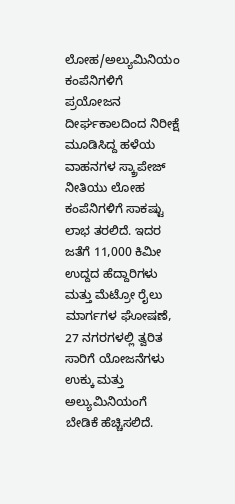ಲೋಹ/ಅಲ್ಯುಮಿನಿಯಂ ಕಂಪೆನಿಗಳಿಗೆ ಪ್ರಯೋಜನ
ದೀರ್ಘಕಾಲದಿಂದ ನಿರೀಕ್ಷೆ ಮೂಡಿಸಿದ್ದ ಹಳೆಯ ವಾಹನಗಳ ಸ್ಕ್ರಾಪೇಜ್ ನೀತಿಯು ಲೋಹ ಕಂಪೆನಿಗಳಿಗೆ ಸಾಕಷ್ಟು ಲಾಭ ತರಲಿದೆ. ಇದರ ಜತೆಗೆ 11,000 ಕಿಮೀ ಉದ್ದದ ಹೆದ್ದಾರಿಗಳು ಮತ್ತು ಮೆಟ್ರೋ ರೈಲು ಮಾರ್ಗಗಳ ಘೋಷಣೆ, 27 ನಗರಗಳಲ್ಲಿ ತ್ವರಿತ ಸಾರಿಗೆ ಯೋಜನೆಗಳು ಉಕ್ಕು ಮತ್ತು ಅಲ್ಯುಮಿನಿಯಂಗೆ ಬೇಡಿಕೆ ಹೆಚ್ಚಿಸಲಿದೆ.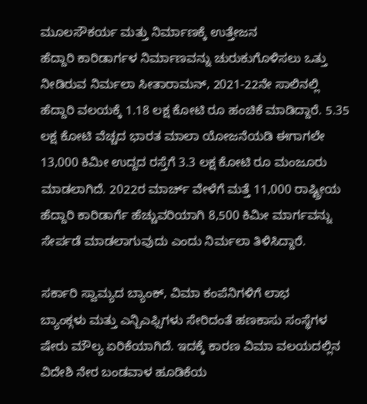ಮೂಲಸೌಕರ್ಯ ಮತ್ತು ನಿರ್ಮಾಣಕ್ಕೆ ಉತ್ತೇಜನ
ಹೆದ್ದಾರಿ ಕಾರಿಡಾರ್ಗಳ ನಿರ್ಮಾಣವನ್ನು ಚುರುಕುಗೊಳಿಸಲು ಒತ್ತು ನೀಡಿರುವ ನಿರ್ಮಲಾ ಸೀತಾರಾಮನ್, 2021-22ನೇ ಸಾಲಿನಲ್ಲಿ ಹೆದ್ದಾರಿ ವಲಯಕ್ಕೆ 1.18 ಲಕ್ಷ ಕೋಟಿ ರೂ ಹಂಚಿಕೆ ಮಾಡಿದ್ದಾರೆ. 5.35 ಲಕ್ಷ ಕೋಟಿ ವೆಚ್ಚದ ಭಾರತ ಮಾಲಾ ಯೋಜನೆಯಡಿ ಈಗಾಗಲೇ 13,000 ಕಿಮೀ ಉದ್ದದ ರಸ್ತೆಗೆ 3.3 ಲಕ್ಷ ಕೋಟಿ ರೂ ಮಂಜೂರು ಮಾಡಲಾಗಿದೆ. 2022ರ ಮಾರ್ಚ್ ವೇಳೆಗೆ ಮತ್ತೆ 11,000 ರಾಷ್ಟ್ರೀಯ ಹೆದ್ದಾರಿ ಕಾರಿಡಾರ್ಗೆ ಹೆಚ್ಚುವರಿಯಾಗಿ 8,500 ಕಿಮೀ ಮಾರ್ಗವನ್ನು ಸೇರ್ಪಡೆ ಮಾಡಲಾಗುವುದು ಎಂದು ನಿರ್ಮಲಾ ತಿಳಿಸಿದ್ದಾರೆ.

ಸರ್ಕಾರಿ ಸ್ವಾಮ್ಯದ ಬ್ಯಾಂಕ್, ವಿಮಾ ಕಂಪೆನಿಗಳಿಗೆ ಲಾಭ
ಬ್ಯಾಂಕ್ಗಳು ಮತ್ತು ಎನ್ಬಿಎಫ್ಸಿಗಳು ಸೇರಿದಂತೆ ಹಣಕಾಸು ಸಂಸ್ಥೆಗಳ ಷೇರು ಮೌಲ್ಯ ಏರಿಕೆಯಾಗಿದೆ. ಇದಕ್ಕೆ ಕಾರಣ ವಿಮಾ ವಲಯದಲ್ಲಿನ ವಿದೇಶಿ ನೇರ ಬಂಡವಾಳ ಹೂಡಿಕೆಯ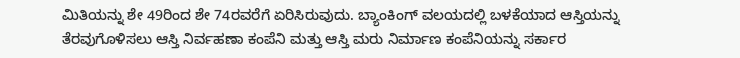ಮಿತಿಯನ್ನು ಶೇ 49ರಿಂದ ಶೇ 74ರವರೆಗೆ ಏರಿಸಿರುವುದು. ಬ್ಯಾಂಕಿಂಗ್ ವಲಯದಲ್ಲಿ ಬಳಕೆಯಾದ ಆಸ್ತಿಯನ್ನು ತೆರವುಗೊಳಿಸಲು ಆಸ್ತಿ ನಿರ್ವಹಣಾ ಕಂಪೆನಿ ಮತ್ತು ಆಸ್ತಿ ಮರು ನಿರ್ಮಾಣ ಕಂಪೆನಿಯನ್ನು ಸರ್ಕಾರ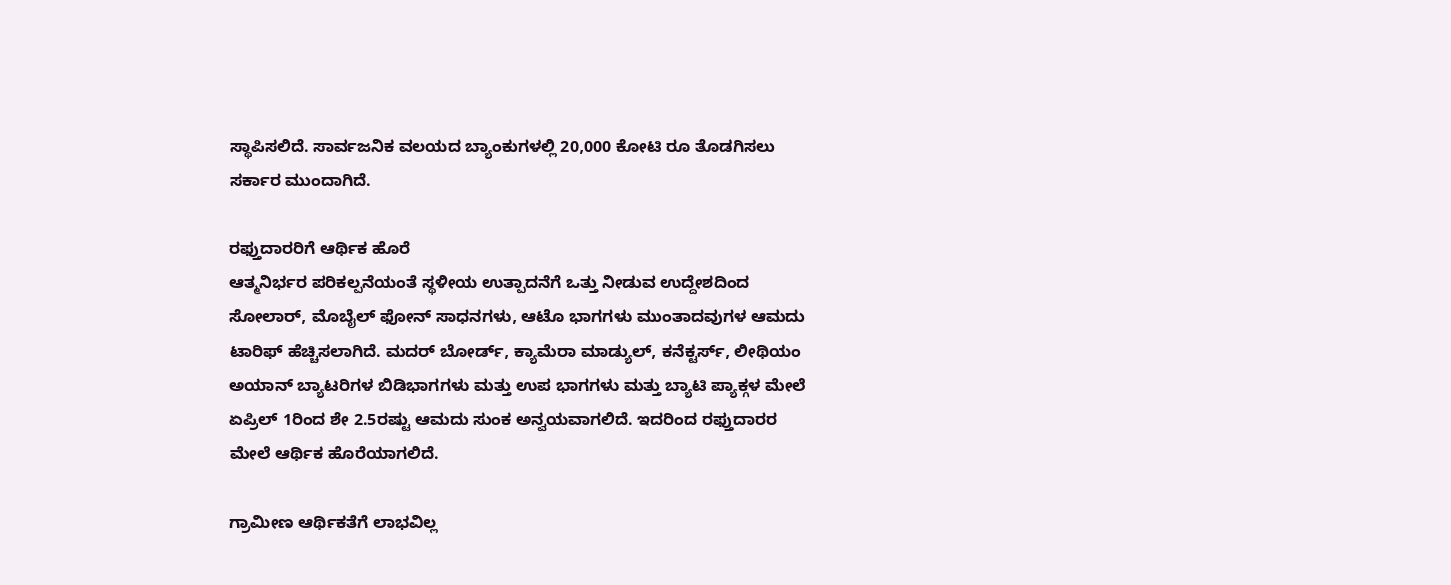ಸ್ಥಾಪಿಸಲಿದೆ. ಸಾರ್ವಜನಿಕ ವಲಯದ ಬ್ಯಾಂಕುಗಳಲ್ಲಿ 20,000 ಕೋಟಿ ರೂ ತೊಡಗಿಸಲು ಸರ್ಕಾರ ಮುಂದಾಗಿದೆ.

ರಫ್ತುದಾರರಿಗೆ ಆರ್ಥಿಕ ಹೊರೆ
ಆತ್ಮನಿರ್ಭರ ಪರಿಕಲ್ಪನೆಯಂತೆ ಸ್ಥಳೀಯ ಉತ್ಪಾದನೆಗೆ ಒತ್ತು ನೀಡುವ ಉದ್ದೇಶದಿಂದ ಸೋಲಾರ್, ಮೊಬೈಲ್ ಫೋನ್ ಸಾಧನಗಳು, ಆಟೊ ಭಾಗಗಳು ಮುಂತಾದವುಗಳ ಆಮದು ಟಾರಿಫ್ ಹೆಚ್ಚಿಸಲಾಗಿದೆ. ಮದರ್ ಬೋರ್ಡ್, ಕ್ಯಾಮೆರಾ ಮಾಡ್ಯುಲ್, ಕನೆಕ್ಟರ್ಸ್, ಲೀಥಿಯಂ ಅಯಾನ್ ಬ್ಯಾಟರಿಗಳ ಬಿಡಿಭಾಗಗಳು ಮತ್ತು ಉಪ ಭಾಗಗಳು ಮತ್ತು ಬ್ಯಾಟಿ ಪ್ಯಾಕ್ಗಳ ಮೇಲೆ ಏಪ್ರಿಲ್ 1ರಿಂದ ಶೇ 2.5ರಷ್ಟು ಆಮದು ಸುಂಕ ಅನ್ವಯವಾಗಲಿದೆ. ಇದರಿಂದ ರಫ್ತುದಾರರ ಮೇಲೆ ಆರ್ಥಿಕ ಹೊರೆಯಾಗಲಿದೆ.

ಗ್ರಾಮೀಣ ಆರ್ಥಿಕತೆಗೆ ಲಾಭವಿಲ್ಲ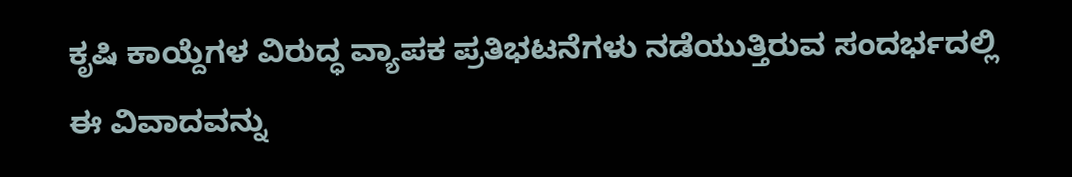ಕೃಷಿ ಕಾಯ್ದೆಗಳ ವಿರುದ್ಧ ವ್ಯಾಪಕ ಪ್ರತಿಭಟನೆಗಳು ನಡೆಯುತ್ತಿರುವ ಸಂದರ್ಭದಲ್ಲಿ ಈ ವಿವಾದವನ್ನು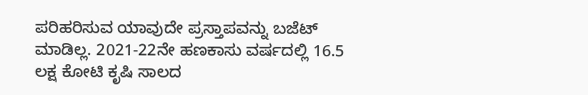ಪರಿಹರಿಸುವ ಯಾವುದೇ ಪ್ರಸ್ತಾಪವನ್ನು ಬಜೆಟ್ ಮಾಡಿಲ್ಲ. 2021-22ನೇ ಹಣಕಾಸು ವರ್ಷದಲ್ಲಿ 16.5 ಲಕ್ಷ ಕೋಟಿ ಕೃಷಿ ಸಾಲದ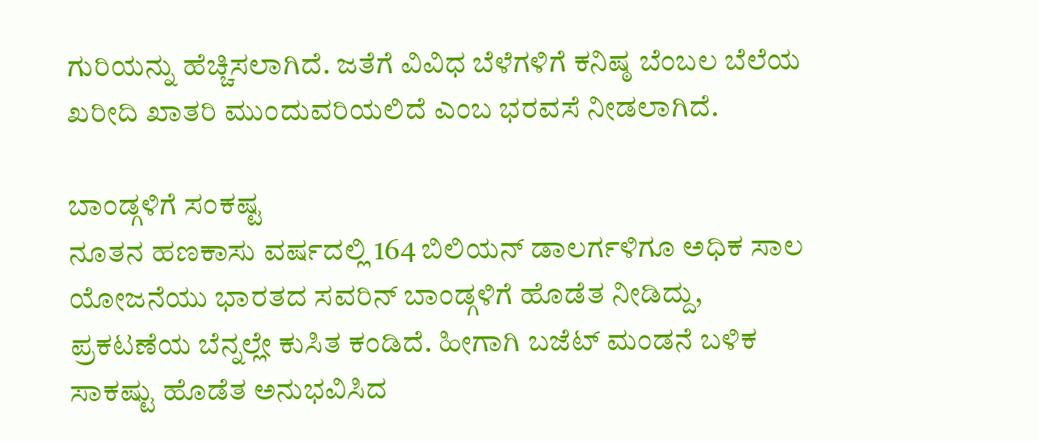ಗುರಿಯನ್ನು ಹೆಚ್ಚಿಸಲಾಗಿದೆ. ಜತೆಗೆ ವಿವಿಧ ಬೆಳೆಗಳಿಗೆ ಕನಿಷ್ಠ ಬೆಂಬಲ ಬೆಲೆಯ ಖರೀದಿ ಖಾತರಿ ಮುಂದುವರಿಯಲಿದೆ ಎಂಬ ಭರವಸೆ ನೀಡಲಾಗಿದೆ.

ಬಾಂಡ್ಗಳಿಗೆ ಸಂಕಷ್ಟ
ನೂತನ ಹಣಕಾಸು ವರ್ಷದಲ್ಲಿ 164 ಬಿಲಿಯನ್ ಡಾಲರ್ಗಳಿಗೂ ಅಧಿಕ ಸಾಲ ಯೋಜನೆಯು ಭಾರತದ ಸವರಿನ್ ಬಾಂಡ್ಗಳಿಗೆ ಹೊಡೆತ ನೀಡಿದ್ದು, ಪ್ರಕಟಣೆಯ ಬೆನ್ನಲ್ಲೇ ಕುಸಿತ ಕಂಡಿದೆ. ಹೀಗಾಗಿ ಬಜೆಟ್ ಮಂಡನೆ ಬಳಿಕ ಸಾಕಷ್ಟು ಹೊಡೆತ ಅನುಭವಿಸಿದ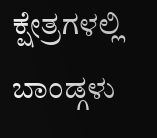ಕ್ಷೇತ್ರಗಳಲ್ಲಿ ಬಾಂಡ್ಗಳು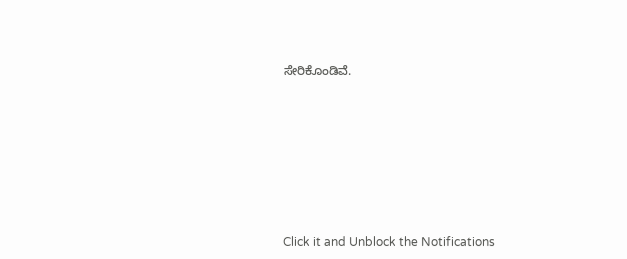ಸೇರಿಕೊಂಡಿವೆ.












Click it and Unblock the Notifications